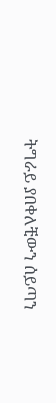ትግራይ ያበቀለቺውን ሰይጣን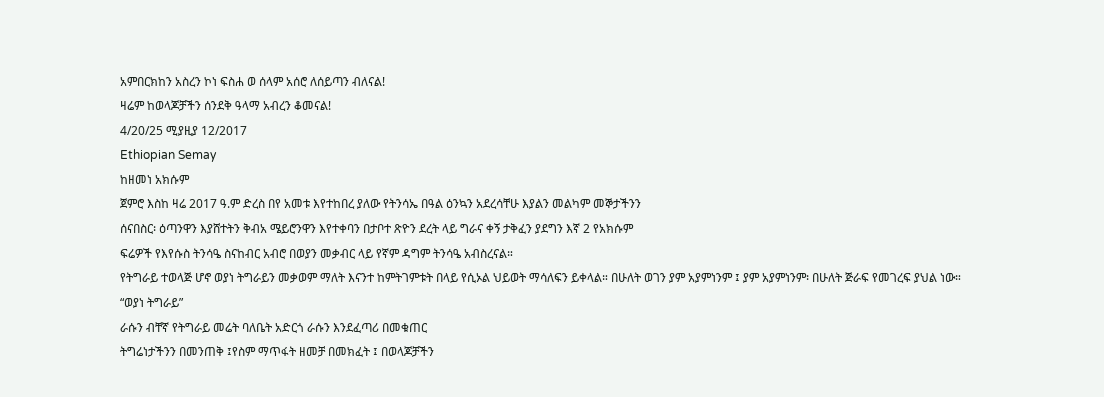አምበርክከን አስረን ኮነ ፍስሐ ወ ሰላም አሰሮ ለሰይጣን ብለናል!
ዛሬም ከወላጆቻችን ሰንደቅ ዓላማ አብረን ቆመናል!
4/20/25 ሚያዚያ 12/2017
Ethiopian Semay
ከዘመነ አክሱም
ጀምሮ እስከ ዛሬ 2017 ዓ.ም ድረስ በየ አመቱ እየተከበረ ያለው የትንሳኤ በዓል ዕንኳን አደረሳቸሁ እያልን መልካም መኞታችንን
ሰናበስር፡ ዕጣንዋን እያሸተትን ቅብአ ሜይሮንዋን እየተቀባን በታቦተ ጽዮን ደረት ላይ ግራና ቀኝ ታቅፈን ያደግን እኛ 2 የአክሱም
ፍሬዎች የእየሱስ ትንሳዔ ስናከብር አብሮ በወያን መቃብር ላይ የኛም ዳግም ትንሳዔ አብስረናል።
የትግራይ ተወላጅ ሆኖ ወያነ ትግራይን መቃወም ማለት እናንተ ከምትገምቱት በላይ የሲኦል ህይወት ማሳለፍን ይቀላል። በሁለት ወገን ያም አያምነንም ፤ ያም አያምነንም፡ በሁለት ጅራፍ የመገረፍ ያህል ነው።
“ወያነ ትግራይ”
ራሱን ብቸኛ የትግራይ መሬት ባለቤት አድርጎ ራሱን እንደፈጣሪ በመቁጠር
ትግሬነታችንን በመንጠቅ ፤የስም ማጥፋት ዘመቻ በመክፈት ፤ በወላጆቻችን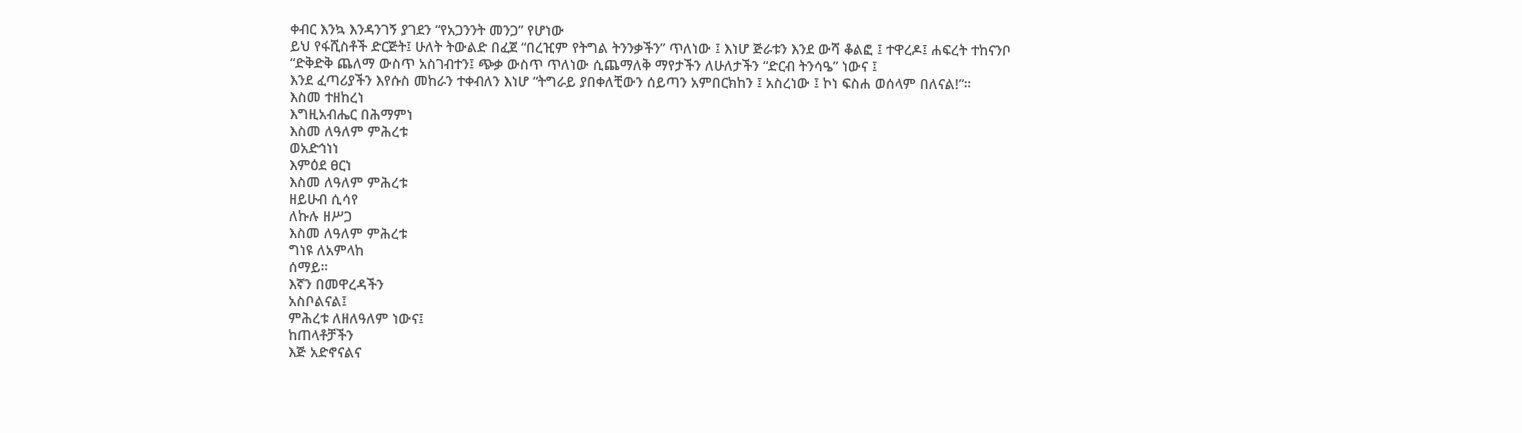ቀብር እንኳ እንዳንገኝ ያገደን “የአጋንንት መንጋ” የሆነው
ይህ የፋሺስቶች ድርጅት፤ ሁለት ትውልድ በፈጀ “በረዢም የትግል ትንንቃችን” ጥለነው ፤ እነሆ ጅራቱን እንደ ውሻ ቆልፎ ፤ ተዋረዶ፤ ሐፍረት ተከናንቦ
“ድቅድቅ ጨለማ ውስጥ አስገብተን፤ ጭቃ ውስጥ ጥለነው ሲጨማለቅ ማየታችን ለሁለታችን “ድርብ ትንሳዔ” ነውና ፤
እንደ ፈጣሪያችን እየሱስ መከራን ተቀብለን እነሆ “ትግራይ ያበቀለቺውን ሰይጣን አምበርክከን ፤ አስረነው ፤ ኮነ ፍስሐ ወሰላም በለናል!”።
እስመ ተዘከረነ
እግዚአብሔር በሕማምነ
እስመ ለዓለም ምሕረቱ
ወአድኅነነ
እምዕደ ፀርነ
እስመ ለዓለም ምሕረቱ
ዘይሁብ ሲሳየ
ለኩሉ ዘሥጋ
እስመ ለዓለም ምሕረቱ
ግነዩ ለአምላከ
ሰማይ።
እኛን በመዋረዳችን
አስቦልናል፤
ምሕረቱ ለዘለዓለም ነውና፤
ከጠላቶቻችን
እጅ አድኖናልና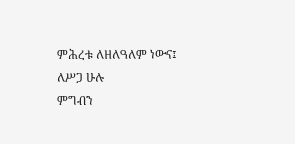ምሕረቱ ለዘለዓለም ነውና፤
ለሥጋ ሁሉ
ምግብን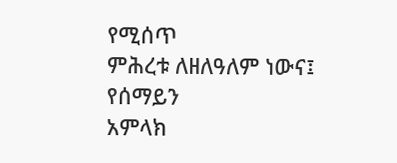የሚሰጥ
ምሕረቱ ለዘለዓለም ነውና፤
የሰማይን
አምላክ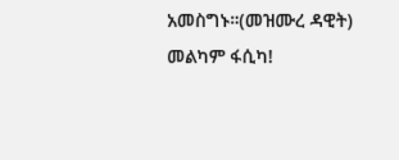አመስግኑ።(መዝሙረ ዳዊት)
መልካም ፋሲካ!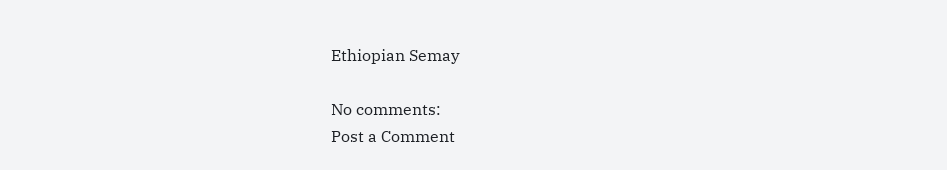Ethiopian Semay

No comments:
Post a Comment